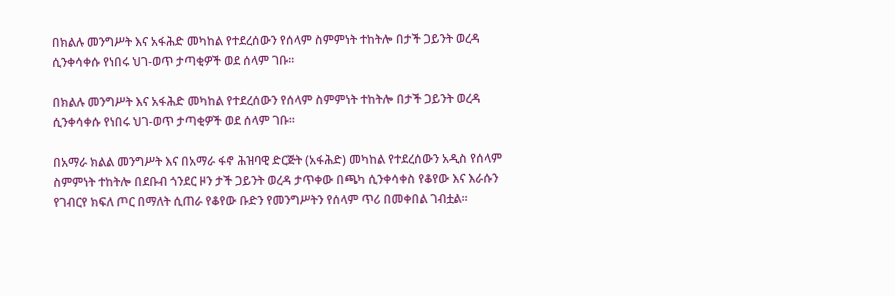በክልሉ መንግሥት እና አፋሕድ መካከል የተደረሰውን የሰላም ስምምነት ተከትሎ በታች ጋይንት ወረዳ ሲንቀሳቀሱ የነበሩ ህገ-ወጥ ታጣቂዎች ወደ ሰላም ገቡ።

በክልሉ መንግሥት እና አፋሕድ መካከል የተደረሰውን የሰላም ስምምነት ተከትሎ በታች ጋይንት ወረዳ ሲንቀሳቀሱ የነበሩ ህገ-ወጥ ታጣቂዎች ወደ ሰላም ገቡ።

በአማራ ክልል መንግሥት እና በአማራ ፋኖ ሕዝባዊ ድርጅት (አፋሕድ) መካከል የተደረሰውን አዲስ የሰላም ስምምነት ተከትሎ በደቡብ ጎንደር ዞን ታች ጋይንት ወረዳ ታጥቀው በጫካ ሲንቀሳቀስ የቆየው እና እራሱን የገብርየ ክፍለ ጦር በማለት ሲጠራ የቆየው ቡድን የመንግሥትን የሰላም ጥሪ በመቀበል ገብቷል።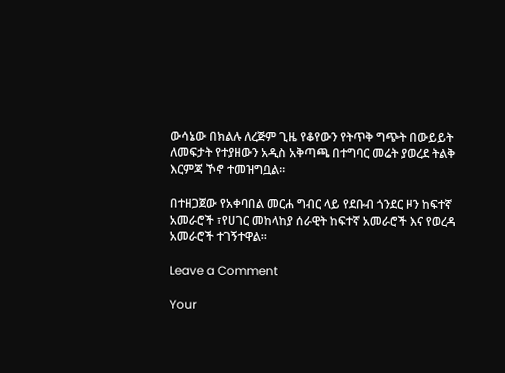ውሳኔው በክልሉ ለረጅም ጊዜ የቆየውን የትጥቅ ግጭት በውይይት ለመፍታት የተያዘውን አዲስ አቅጣጫ በተግባር መሬት ያወረደ ትልቅ እርምጃ ኾኖ ተመዝግቧል።

በተዘጋጀው የአቀባበል መርሐ ግብር ላይ የደቡብ ጎንደር ዞን ከፍተኛ አመራሮች ፣የሀገር መከላከያ ሰራዊት ከፍተኛ አመራሮች እና የወረዳ አመራሮች ተገኝተዋል።

Leave a Comment

Your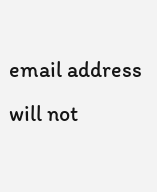email address will not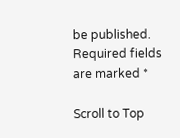be published. Required fields are marked *

Scroll to Top